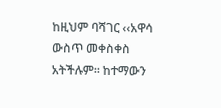ከዚህም ባሻገር ‹‹አዋሳ ውስጥ መቀስቀስ አትችሉም፡፡ ከተማውን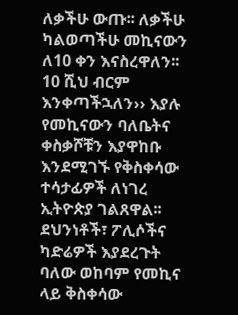ለቃችሁ ውጡ፡፡ ለቃችሁ ካልወጣችሁ መኪናውን ለ10 ቀን እናስረዋለን፡፡ 10 ሺህ ብርም እንቀጣችኋለን›› እያሉ የመኪናውን ባለቤትና ቀስቃሾቹን እያዋከቡ እንደሚገኙ የቅስቀሳው ተሳታፊዎች ለነገረ ኢትዮጵያ ገልጸዋል፡፡ ደህንነቶች፣ ፖሊሶችና ካድሬዎች እያደረጉት ባለው ወከባም የመኪና ላይ ቅስቀሳው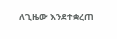ለጊዜው እንደተቋረጠ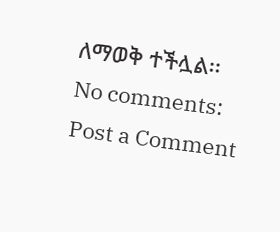ለማወቅ ተችሏል፡፡
No comments:
Post a Comment